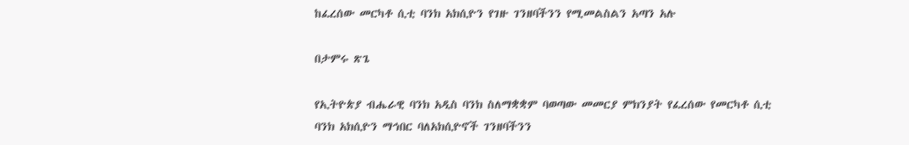ከፈረሰው መርካቶ ሲቲ ባንክ አክሲዮን የገዙ ገንዘባችንን የሚመልስልን አጣን አሉ

በታምሩ ጽጌ

የኢትዮጵያ ብሔራዊ ባንክ አዲስ ባንክ ስለማቋቋም ባወጣው መመርያ ምክንያት የፈረሰው የመርካቶ ሲቲ ባንክ አክሲዮን ማኅበር ባለአክሲዮኖች ገንዘባችንን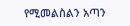የሚመልስልን አጣን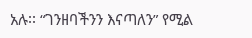አሉ፡፡ “ገንዘባችንን እናጣለን” የሚል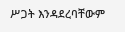ሥጋት እንዳደረባቸውም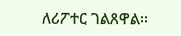ለሪፖተር ገልጸዋል፡፡